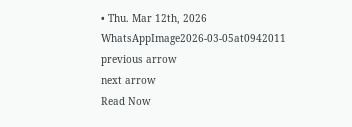• Thu. Mar 12th, 2026
WhatsAppImage2026-03-05at0942011
previous arrow
next arrow
Read Now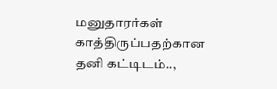மனுதாரர்கள் காத்திருப்பதற்கான தனி கட்டிடம்..,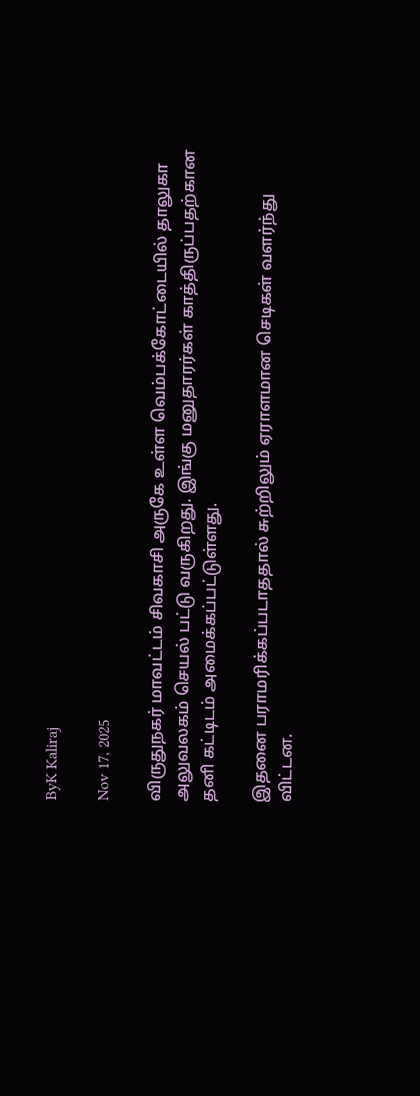ByK Kaliraj

Nov 17, 2025

விருதுநகர் மாவட்டம் சிவகாசி அருகே உள்ள வெம்பக்கோட்டையில் தாலுகா அலுவலகம் செயல் பட்டு வருகிறது. இங்கு மனுதாரர்கள் காத்திருப்பதற்கான தனி கட்டிடம் அமைக்கப்பட்டுள்ளது.

இதனை பராமரிக்கப்படாததால் சுற்றிலும் ஏராளமான செடிகள் வளர்ந்து விட்டன.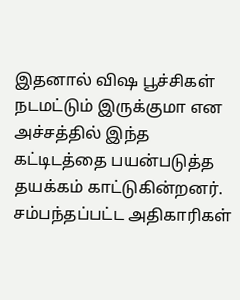இதனால் விஷ பூச்சிகள் நடமட்டும் இருக்குமா என அச்சத்தில் இந்த கட்டிடத்தை பயன்படுத்த தயக்கம் காட்டுகின்றனர். சம்பந்தப்பட்ட அதிகாரிகள்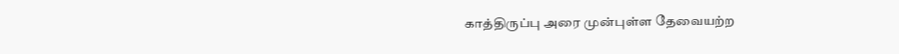காத்திருப்பு அரை முன்புள்ள தேவையற்ற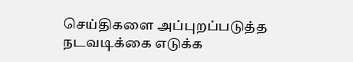செய்திகளை அப்புறப்படுத்த நடவடிக்கை எடுக்க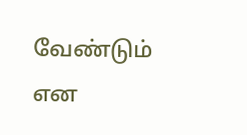வேண்டும் என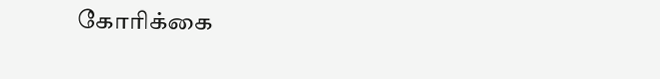கோரிக்கை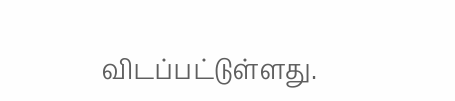விடப்பட்டுள்ளது.